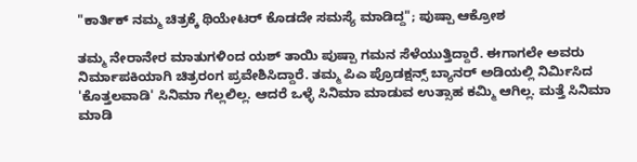"ಕಾರ್ತಿಕ್ ನಮ್ಮ ಚಿತ್ರಕ್ಕೆ ಥಿಯೇಟರ್ ಕೊಡದೇ ಸಮಸ್ಯೆ ಮಾಡಿದ್ದ"; ಪುಷ್ಪಾ ಆಕ್ರೋಶ

ತಮ್ಮ ನೇರಾನೇರ ಮಾತುಗಳಿಂದ ಯಶ್ ತಾಯಿ ಪುಷ್ಪಾ ಗಮನ ಸೆಳೆಯುತ್ತಿದ್ದಾರೆ. ಈಗಾಗಲೇ ಅವರು ನಿರ್ಮಾಪಕಿಯಾಗಿ ಚಿತ್ರರಂಗ ಪ್ರವೇಶಿಸಿದ್ದಾರೆ. ತಮ್ಮ ಪಿಎ ಪ್ರೊಡಕ್ಷನ್ಸ್ ಬ್ಯಾನರ್ ಅಡಿಯಲ್ಲಿ ನಿರ್ಮಿಸಿದ 'ಕೊತ್ತಲವಾಡಿ' ಸಿನಿಮಾ ಗೆಲ್ಲಲಿಲ್ಲ. ಆದರೆ ಒಳ್ಳೆ ಸಿನಿಮಾ ಮಾಡುವ ಉತ್ಸಾಹ ಕಮ್ಮಿ ಆಗಿಲ್ಲ. ಮತ್ತೆ ಸಿನಿಮಾ ಮಾಡಿ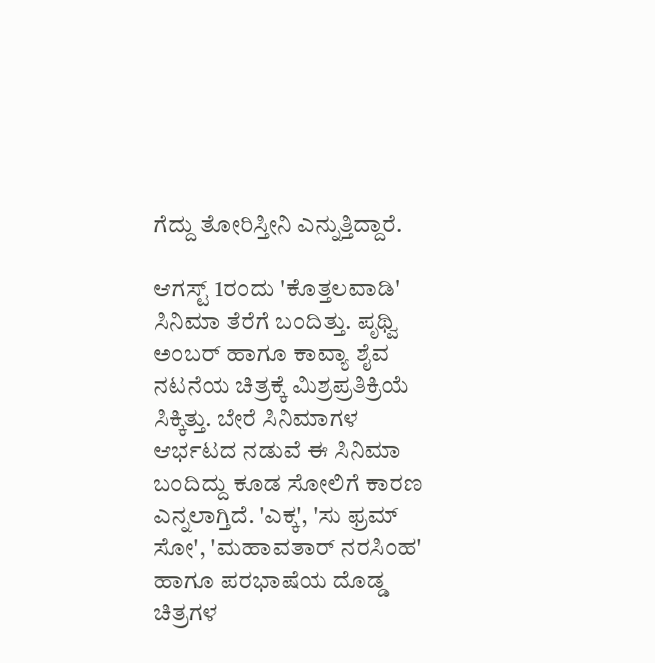ಗೆದ್ದು ತೋರಿಸ್ತೀನಿ ಎನ್ನುತ್ತಿದ್ದಾರೆ.

ಆಗಸ್ಟ್ 1ರಂದು 'ಕೊತ್ತಲವಾಡಿ' ಸಿನಿಮಾ ತೆರೆಗೆ ಬಂದಿತ್ತು. ಪೃಥ್ವಿ ಅಂಬರ್ ಹಾಗೂ ಕಾವ್ಯಾ ಶೈವ ನಟನೆಯ ಚಿತ್ರಕ್ಕೆ ಮಿಶ್ರಪ್ರತಿಕ್ರಿಯೆ ಸಿಕ್ಕಿತ್ತು. ಬೇರೆ ಸಿನಿಮಾಗಳ ಆರ್ಭಟದ ನಡುವೆ ಈ ಸಿನಿಮಾ ಬಂದಿದ್ದು ಕೂಡ ಸೋಲಿಗೆ ಕಾರಣ ಎನ್ನಲಾಗ್ತಿದೆ. 'ಎಕ್ಕ', 'ಸು ಫ್ರಮ್ ಸೋ', 'ಮಹಾವತಾರ್ ನರಸಿಂಹ' ಹಾಗೂ ಪರಭಾಷೆಯ ದೊಡ್ಡ ಚಿತ್ರಗಳ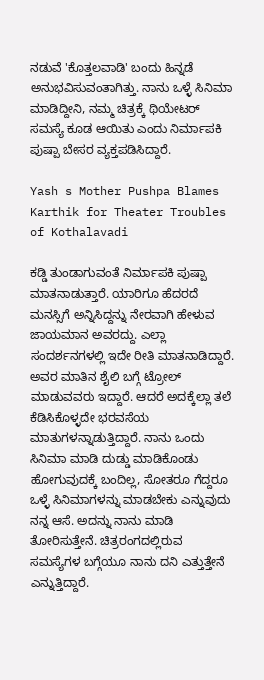ನಡುವೆ 'ಕೊತ್ತಲವಾಡಿ' ಬಂದು ಹಿನ್ನಡೆ ಅನುಭವಿಸುವಂತಾಗಿತ್ತು. ನಾನು ಒಳ್ಳೆ ಸಿನಿಮಾ ಮಾಡಿದ್ದೀನಿ, ನಮ್ಮ ಚಿತ್ರಕ್ಕೆ ಥಿಯೇಟರ್ ಸಮಸ್ಯೆ ಕೂಡ ಆಯಿತು ಎಂದು ನಿರ್ಮಾಪಕಿ ಪುಷ್ಪಾ ಬೇಸರ ವ್ಯಕ್ತಪಡಿಸಿದ್ದಾರೆ.

Yash s Mother Pushpa Blames Karthik for Theater Troubles of Kothalavadi

ಕಡ್ಡಿ ತುಂಡಾಗುವಂತೆ ನಿರ್ಮಾಪಕಿ ಪುಷ್ಪಾ ಮಾತನಾಡುತ್ತಾರೆ. ಯಾರಿಗೂ ಹೆದರದೆ ಮನಸ್ಸಿಗೆ ಅನ್ನಿಸಿದ್ದನ್ನು ನೇರವಾಗಿ ಹೇಳುವ ಜಾಯಮಾನ ಅವರದ್ದು. ಎಲ್ಲಾ ಸಂದರ್ಶನಗಳಲ್ಲಿ ಇದೇ ರೀತಿ ಮಾತನಾಡಿದ್ದಾರೆ. ಅವರ ಮಾತಿನ ಶೈಲಿ ಬಗ್ಗೆ ಟ್ರೋಲ್ ಮಾಡುವವರು ಇದ್ದಾರೆ. ಆದರೆ ಅದಕ್ಕೆಲ್ಲಾ ತಲೆ ಕೆಡಿಸಿಕೊಳ್ಳದೇ ಭರವಸೆಯ ಮಾತುಗಳನ್ನಾಡುತ್ತಿದ್ದಾರೆ. ನಾನು ಒಂದು ಸಿನಿಮಾ ಮಾಡಿ ದುಡ್ಡು ಮಾಡಿಕೊಂಡು ಹೋಗುವುದಕ್ಕೆ ಬಂದಿಲ್ಲ, ಸೋತರೂ ಗೆದ್ದರೂ ಒಳ್ಳೆ ಸಿನಿಮಾಗಳನ್ನು ಮಾಡಬೇಕು ಎನ್ನುವುದು ನನ್ನ ಆಸೆ. ಅದನ್ನು ನಾನು ಮಾಡಿ ತೋರಿಸುತ್ತೇನೆ. ಚಿತ್ರರಂಗದಲ್ಲಿರುವ ಸಮಸ್ಯೆಗಳ ಬಗ್ಗೆಯೂ ನಾನು ದನಿ ಎತ್ತುತ್ತೇನೆ ಎನ್ನುತ್ತಿದ್ದಾರೆ.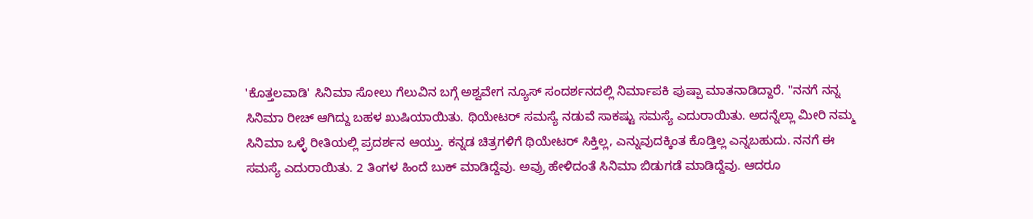'ಕೊತ್ತಲವಾಡಿ' ಸಿನಿಮಾ ಸೋಲು ಗೆಲುವಿನ ಬಗ್ಗೆ ಅಶ್ವವೇಗ ನ್ಯೂಸ್ ಸಂದರ್ಶನದಲ್ಲಿ ನಿರ್ಮಾಪಕಿ ಪುಷ್ಪಾ ಮಾತನಾಡಿದ್ದಾರೆ. "ನನಗೆ ನನ್ನ ಸಿನಿಮಾ ರೀಚ್ ಆಗಿದ್ದು ಬಹಳ ಖುಷಿಯಾಯಿತು. ಥಿಯೇಟರ್ ಸಮಸ್ಯೆ ನಡುವೆ ಸಾಕಷ್ಟು ಸಮಸ್ಯೆ ಎದುರಾಯಿತು. ಅದನ್ನೆಲ್ಲಾ ಮೀರಿ ನಮ್ಮ ಸಿನಿಮಾ ಒಳ್ಳೆ ರೀತಿಯಲ್ಲಿ ಪ್ರದರ್ಶನ ಆಯ್ತು. ಕನ್ನಡ ಚಿತ್ರಗಳಿಗೆ ಥಿಯೇಟರ್ ಸಿಕ್ತಿಲ್ಲ, ಎನ್ನುವುದಕ್ಕಿಂತ ಕೊಡ್ತಿಲ್ಲ ಎನ್ನಬಹುದು. ನನಗೆ ಈ ಸಮಸ್ಯೆ ಎದುರಾಯಿತು. 2 ತಿಂಗಳ ಹಿಂದೆ ಬುಕ್ ಮಾಡಿದ್ದೆವು. ಅವ್ರು ಹೇಳಿದಂತೆ ಸಿನಿಮಾ ಬಿಡುಗಡೆ ಮಾಡಿದ್ದೆವು. ಆದರೂ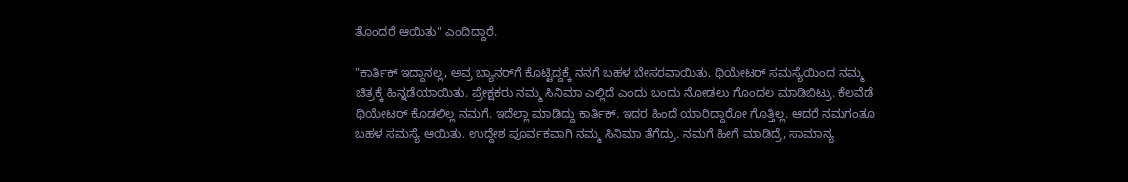ತೊಂದರೆ ಆಯಿತು" ಎಂದಿದ್ದಾರೆ.

"ಕಾರ್ತಿಕ್ ಇದ್ದಾನಲ್ಲ, ಅವ್ರ ಬ್ಯಾನರ್‌ಗೆ ಕೊಟ್ಟಿದ್ದಕ್ಕೆ ನನಗೆ ಬಹಳ ಬೇಸರವಾಯಿತು. ಥಿಯೇಟರ್ ಸಮಸ್ಯೆಯಿಂದ ನಮ್ಮ ಚಿತ್ರಕ್ಕೆ ಹಿನ್ನಡೆಯಾಯಿತು. ಪ್ರೇಕ್ಷಕರು ನಮ್ಮ ಸಿನಿಮಾ ಎಲ್ಲಿದೆ ಎಂದು ಬಂದು ನೋಡಲು ಗೊಂದಲ ಮಾಡಿಬಿಟ್ರು. ಕೆಲವೆಡೆ ಥಿಯೇಟರ್‌ ಕೊಡಲಿಲ್ಲ ನಮಗೆ. ಇದೆಲ್ಲಾ ಮಾಡಿದ್ದು ಕಾರ್ತಿಕ್. ಇದರ ಹಿಂದೆ ಯಾರಿದ್ದಾರೋ ಗೊತ್ತಿಲ್ಲ. ಆದರೆ ನಮಗಂತೂ ಬಹಳ ಸಮಸ್ಯೆ ಆಯಿತು. ಉದ್ದೇಶ ಪೂರ್ವಕವಾಗಿ ನಮ್ಮ ಸಿನಿಮಾ ತೆಗೆದ್ರು. ನಮಗೆ ಹೀಗೆ ಮಾಡಿದ್ರೆ, ಸಾಮಾನ್ಯ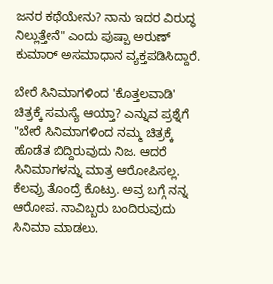ಜನರ ಕಥೆಯೇನು? ನಾನು ಇದರ ವಿರುದ್ಧ ನಿಲ್ಲುತ್ತೇನೆ" ಎಂದು ಪುಷ್ಪಾ ಅರುಣ್ ಕುಮಾರ್ ಅಸಮಾಧಾನ ವ್ಯಕ್ತಪಡಿಸಿದ್ದಾರೆ.

ಬೇರೆ ಸಿನಿಮಾಗಳಿಂದ 'ಕೊತ್ತಲವಾಡಿ' ಚಿತ್ರಕ್ಕೆ ಸಮಸ್ಯೆ ಆಯ್ತಾ? ಎನ್ನುವ ಪ್ರಶ್ನೆಗೆ "ಬೇರೆ ಸಿನಿಮಾಗಳಿಂದ ನಮ್ಮ ಚಿತ್ರಕ್ಕೆ ಹೊಡೆತ ಬಿದ್ದಿರುವುದು ನಿಜ. ಆದರೆ ಸಿನಿಮಾಗಳನ್ನು ಮಾತ್ರ ಆರೋಪಿಸಲ್ಲ. ಕೆಲವ್ರು ತೊಂದ್ರೆ ಕೊಟ್ರು. ಅವ್ರ ಬಗ್ಗೆ ನನ್ನ ಆರೋಪ. ನಾವಿಬ್ಬರು ಬಂದಿರುವುದು ಸಿನಿಮಾ ಮಾಡಲು.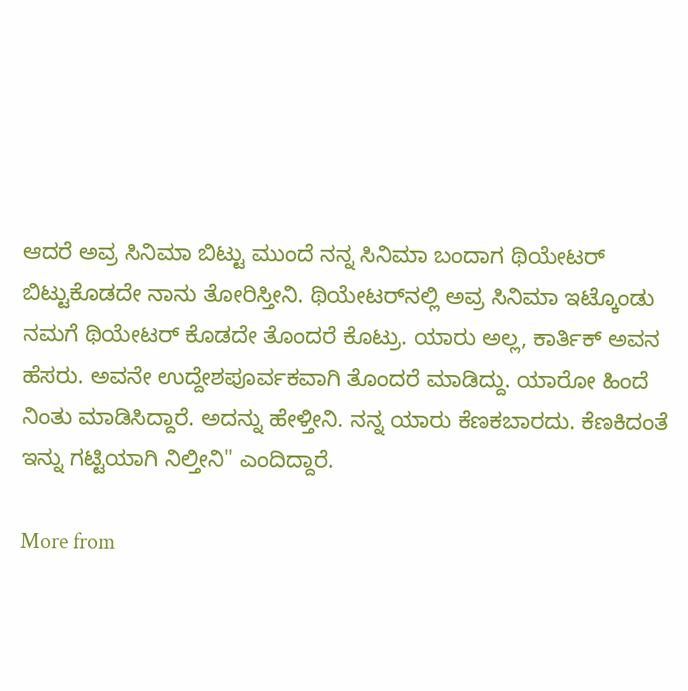ಆದರೆ ಅವ್ರ ಸಿನಿಮಾ ಬಿಟ್ಟು ಮುಂದೆ ನನ್ನ ಸಿನಿಮಾ ಬಂದಾಗ ಥಿಯೇಟರ್ ಬಿಟ್ಟುಕೊಡದೇ ನಾನು ತೋರಿಸ್ತೀನಿ. ಥಿಯೇಟರ್‌ನಲ್ಲಿ ಅವ್ರ ಸಿನಿಮಾ ಇಟ್ಕೊಂಡು ನಮಗೆ ಥಿಯೇಟರ್ ಕೊಡದೇ ತೊಂದರೆ ಕೊಟ್ರು. ಯಾರು ಅಲ್ಲ, ಕಾರ್ತಿಕ್ ಅವನ ಹೆಸರು. ಅವನೇ ಉದ್ದೇಶಪೂರ್ವಕವಾಗಿ ತೊಂದರೆ ಮಾಡಿದ್ದು. ಯಾರೋ ಹಿಂದೆ ನಿಂತು ಮಾಡಿಸಿದ್ದಾರೆ. ಅದನ್ನು ಹೇಳ್ತೀನಿ. ನನ್ನ ಯಾರು ಕೆಣಕಬಾರದು. ಕೆಣಕಿದಂತೆ ಇನ್ನು ಗಟ್ಟಿಯಾಗಿ ನಿಲ್ತೀನಿ" ಎಂದಿದ್ದಾರೆ.

More from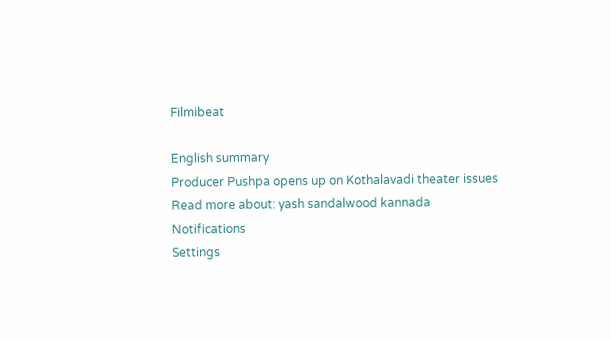Filmibeat

English summary
Producer Pushpa opens up on Kothalavadi theater issues
Read more about: yash sandalwood kannada
Notifications
Settings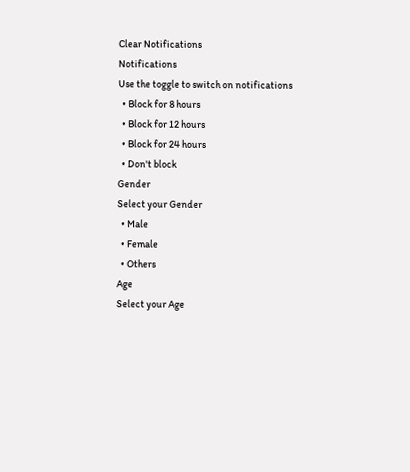Clear Notifications
Notifications
Use the toggle to switch on notifications
  • Block for 8 hours
  • Block for 12 hours
  • Block for 24 hours
  • Don't block
Gender
Select your Gender
  • Male
  • Female
  • Others
Age
Select your Age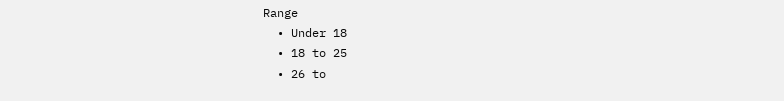Range
  • Under 18
  • 18 to 25
  • 26 to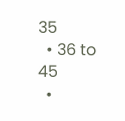35
  • 36 to 45
  •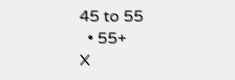45 to 55
  • 55+
X